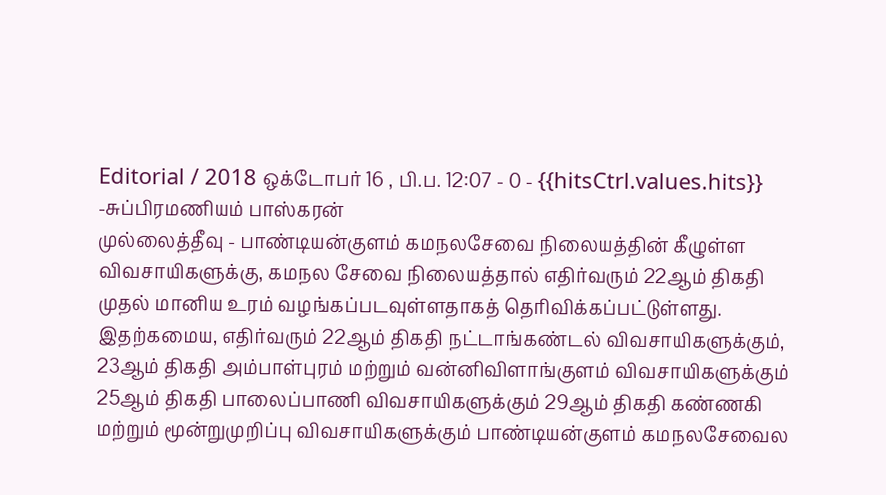Editorial / 2018 ஒக்டோபர் 16 , பி.ப. 12:07 - 0 - {{hitsCtrl.values.hits}}
-சுப்பிரமணியம் பாஸ்கரன்
முல்லைத்தீவு - பாண்டியன்குளம் கமநலசேவை நிலையத்தின் கீழுள்ள விவசாயிகளுக்கு, கமநல சேவை நிலையத்தால் எதிர்வரும் 22ஆம் திகதி முதல் மானிய உரம் வழங்கப்படவுள்ளதாகத் தெரிவிக்கப்பட்டுள்ளது.
இதற்கமைய, எதிர்வரும் 22ஆம் திகதி நட்டாங்கண்டல் விவசாயிகளுக்கும், 23ஆம் திகதி அம்பாள்புரம் மற்றும் வன்னிவிளாங்குளம் விவசாயிகளுக்கும் 25ஆம் திகதி பாலைப்பாணி விவசாயிகளுக்கும் 29ஆம் திகதி கண்ணகி மற்றும் மூன்றுமுறிப்பு விவசாயிகளுக்கும் பாண்டியன்குளம் கமநலசேவைல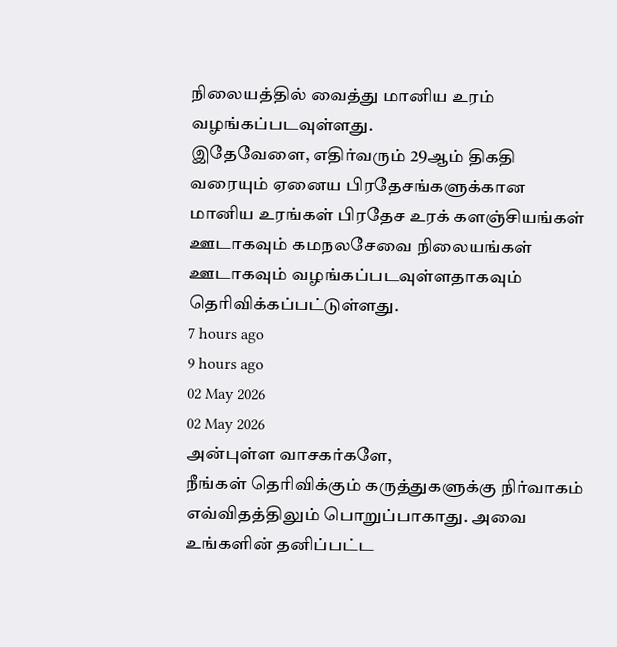நிலையத்தில் வைத்து மானிய உரம் வழங்கப்படவுள்ளது.
இதேவேளை, எதிர்வரும் 29ஆம் திகதி வரையும் ஏனைய பிரதேசங்களுக்கான மானிய உரங்கள் பிரதேச உரக் களஞ்சியங்கள் ஊடாகவும் கமநலசேவை நிலையங்கள் ஊடாகவும் வழங்கப்படவுள்ளதாகவும் தெரிவிக்கப்பட்டுள்ளது.
7 hours ago
9 hours ago
02 May 2026
02 May 2026
அன்புள்ள வாசகர்களே,
நீங்கள் தெரிவிக்கும் கருத்துகளுக்கு நிர்வாகம் எவ்விதத்திலும் பொறுப்பாகாது. அவை உங்களின் தனிப்பட்ட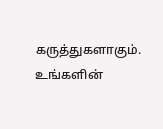கருத்துகளாகும். உங்களின்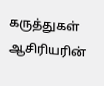கருத்துகள் ஆசிரியரின்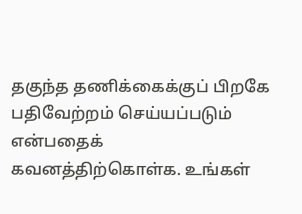தகுந்த தணிக்கைக்குப் பிறகே பதிவேற்றம் செய்யப்படும் என்பதைக் கவனத்திற்கொள்க. உங்கள்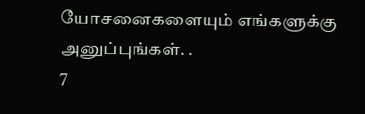யோசனைகளையும் எங்களுக்கு அனுப்புங்கள். .
7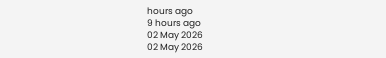hours ago
9 hours ago
02 May 2026
02 May 2026